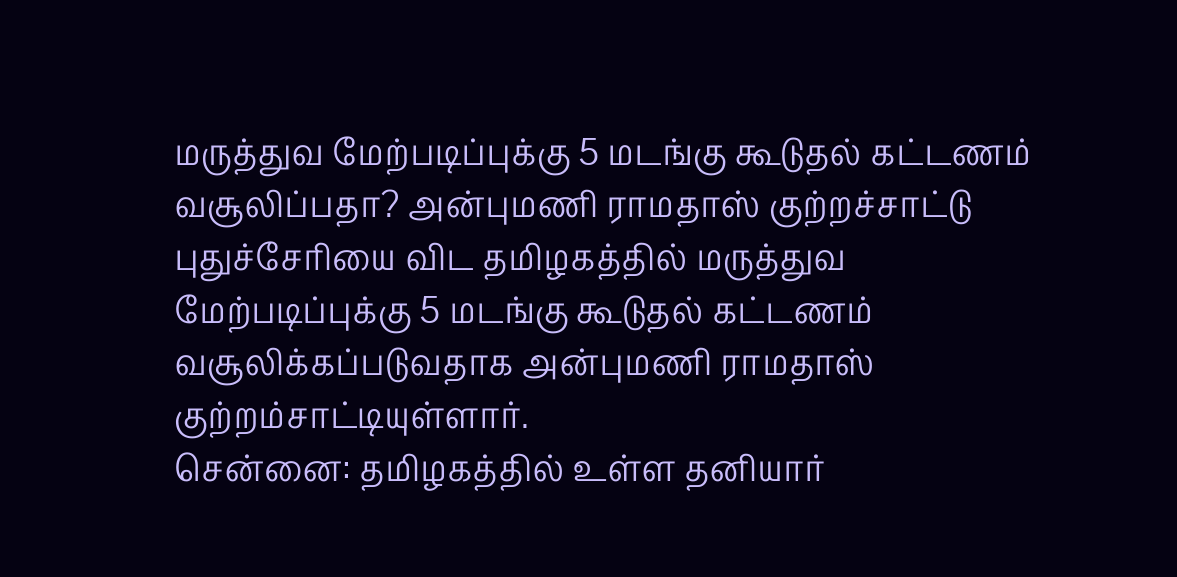மருத்துவ மேற்படிப்புக்கு 5 மடங்கு கூடுதல் கட்டணம் வசூலிப்பதா? அன்புமணி ராமதாஸ் குற்றச்சாட்டு
புதுச்சேரியை விட தமிழகத்தில் மருத்துவ மேற்படிப்புக்கு 5 மடங்கு கூடுதல் கட்டணம் வசூலிக்கப்படுவதாக அன்புமணி ராமதாஸ் குற்றம்சாட்டியுள்ளார்.
சென்னை: தமிழகத்தில் உள்ள தனியார்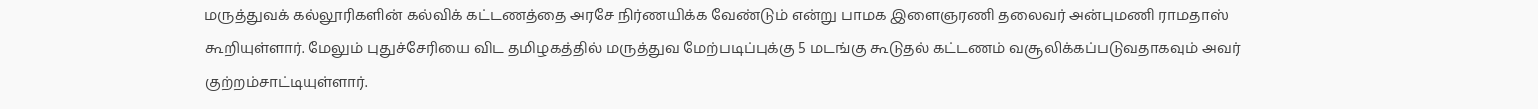மருத்துவக் கல்லூரிகளின் கல்விக் கட்டணத்தை அரசே நிர்ணயிக்க வேண்டும் என்று பாமக இளைஞரணி தலைவர் அன்புமணி ராமதாஸ் கூறியுள்ளார். மேலும் புதுச்சேரியை விட தமிழகத்தில் மருத்துவ மேற்படிப்புக்கு 5 மடங்கு கூடுதல் கட்டணம் வசூலிக்கப்படுவதாகவும் அவர் குற்றம்சாட்டியுள்ளார்.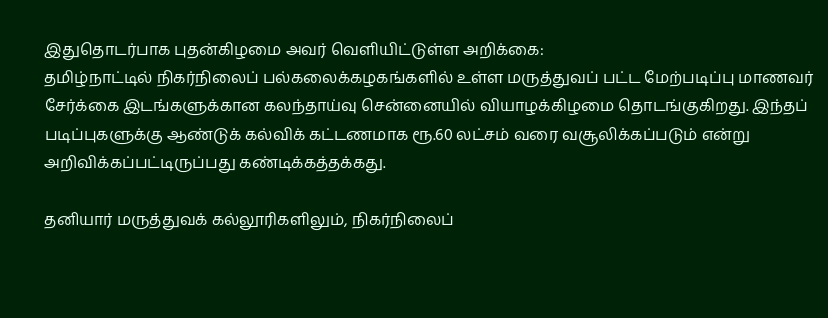இதுதொடர்பாக புதன்கிழமை அவர் வெளியிட்டுள்ள அறிக்கை:
தமிழ்நாட்டில் நிகர்நிலைப் பல்கலைக்கழகங்களில் உள்ள மருத்துவப் பட்ட மேற்படிப்பு மாணவர் சேர்க்கை இடங்களுக்கான கலந்தாய்வு சென்னையில் வியாழக்கிழமை தொடங்குகிறது. இந்தப் படிப்புகளுக்கு ஆண்டுக் கல்விக் கட்டணமாக ரூ.60 லட்சம் வரை வசூலிக்கப்படும் என்று அறிவிக்கப்பட்டிருப்பது கண்டிக்கத்தக்கது.

தனியார் மருத்துவக் கல்லூரிகளிலும், நிகர்நிலைப்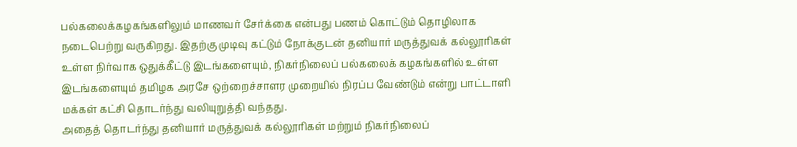பல்கலைக்கழகங்களிலும் மாணவர் சேர்க்கை என்பது பணம் கொட்டும் தொழிலாக நடைபெற்று வருகிறது. இதற்கு முடிவு கட்டும் நோக்குடன் தனியார் மருத்துவக் கல்லூரிகள் உள்ள நிர்வாக ஒதுக்கீட்டு இடங்களையும், நிகர்நிலைப் பல்கலைக் கழகங்களில் உள்ள இடங்களையும் தமிழக அரசே ஒற்றைச்சாளர முறையில் நிரப்ப வேண்டும் என்று பாட்டாளி மக்கள் கட்சி தொடர்ந்து வலியுறுத்தி வந்தது.
அதைத் தொடர்ந்து தனியார் மருத்துவக் கல்லூரிகள் மற்றும் நிகர்நிலைப்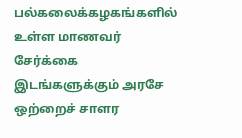பல்கலைக்கழகங்களில் உள்ள மாணவர் சேர்க்கை இடங்களுக்கும் அரசே ஒற்றைச் சாளர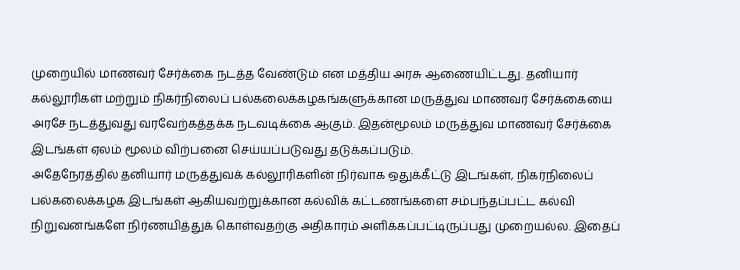முறையில் மாணவர் சேர்க்கை நடத்த வேண்டும் என மத்திய அரசு ஆணையிட்டது. தனியார் கல்லூரிகள் மற்றும் நிகர்நிலைப் பல்கலைக்கழகங்களுக்கான மருத்துவ மாணவர் சேர்க்கையை அரசே நடத்துவது வரவேற்கத்தக்க நடவடிக்கை ஆகும். இதன்மூலம் மருத்துவ மாணவர் சேர்க்கை இடங்கள் ஏலம் மூலம் விற்பனை செய்யப்படுவது தடுக்கப்படும்.
அதேநேரத்தில் தனியார் மருத்துவக் கல்லூரிகளின் நிர்வாக ஒதுக்கீட்டு இடங்கள், நிகர்நிலைப் பல்கலைக்கழக இடங்கள் ஆகியவற்றுக்கான கல்விக் கட்டணங்களை சம்பந்தப்பட்ட கல்வி நிறுவனங்களே நிர்ணயித்துக் கொள்வதற்கு அதிகாரம் அளிக்கப்பட்டிருப்பது முறையல்ல. இதைப்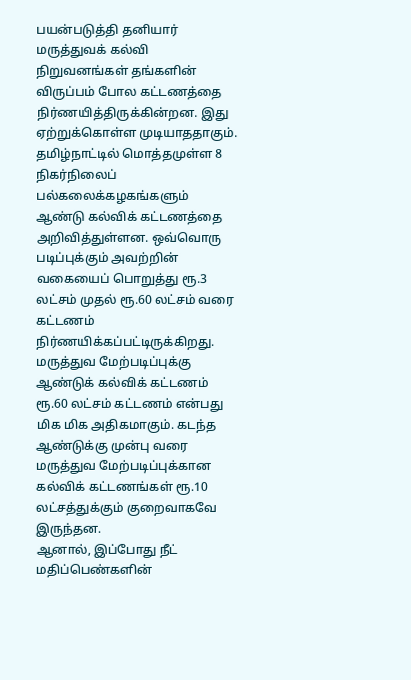பயன்படுத்தி தனியார் மருத்துவக் கல்வி நிறுவனங்கள் தங்களின் விருப்பம் போல கட்டணத்தை நிர்ணயித்திருக்கின்றன. இது ஏற்றுக்கொள்ள முடியாததாகும்.
தமிழ்நாட்டில் மொத்தமுள்ள 8 நிகர்நிலைப் பல்கலைக்கழகங்களும் ஆண்டு கல்விக் கட்டணத்தை அறிவித்துள்ளன. ஒவ்வொரு படிப்புக்கும் அவற்றின் வகையைப் பொறுத்து ரூ.3 லட்சம் முதல் ரூ.60 லட்சம் வரை கட்டணம் நிர்ணயிக்கப்பட்டிருக்கிறது. மருத்துவ மேற்படிப்புக்கு ஆண்டுக் கல்விக் கட்டணம் ரூ.60 லட்சம் கட்டணம் என்பது மிக மிக அதிகமாகும். கடந்த ஆண்டுக்கு முன்பு வரை மருத்துவ மேற்படிப்புக்கான கல்விக் கட்டணங்கள் ரூ.10 லட்சத்துக்கும் குறைவாகவே இருந்தன.
ஆனால், இப்போது நீட் மதிப்பெண்களின்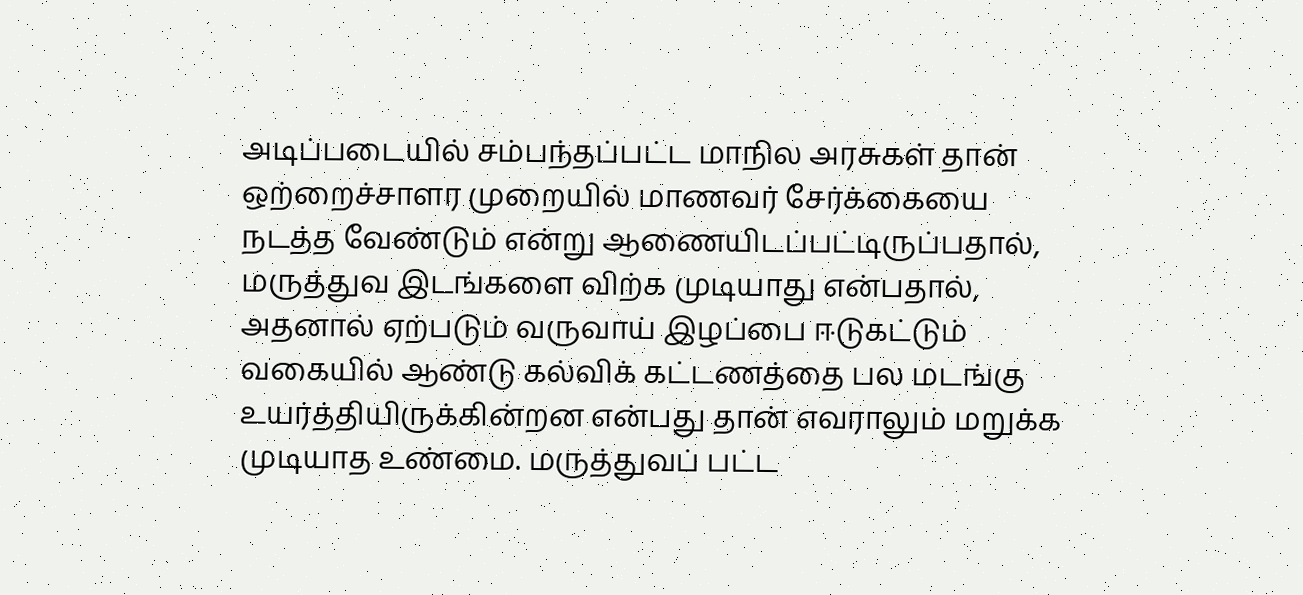அடிப்படையில் சம்பந்தப்பட்ட மாநில அரசுகள் தான் ஒற்றைச்சாளர முறையில் மாணவர் சேர்க்கையை நடத்த வேண்டும் என்று ஆணையிடப்பட்டிருப்பதால், மருத்துவ இடங்களை விற்க முடியாது என்பதால், அதனால் ஏற்படும் வருவாய் இழப்பை ஈடுகட்டும் வகையில் ஆண்டு கல்விக் கட்டணத்தை பல மடங்கு உயர்த்தியிருக்கின்றன என்பது தான் எவராலும் மறுக்க முடியாத உண்மை. மருத்துவப் பட்ட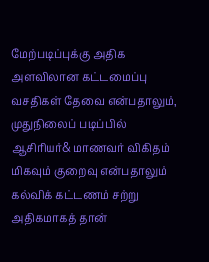மேற்படிப்புக்கு அதிக அளவிலான கட்டமைப்பு வசதிகள் தேவை என்பதாலும், முதுநிலைப் படிப்பில் ஆசிரியர்& மாணவர் விகிதம் மிகவும் குறைவு என்பதாலும் கல்விக் கட்டணம் சற்று அதிகமாகத் தான்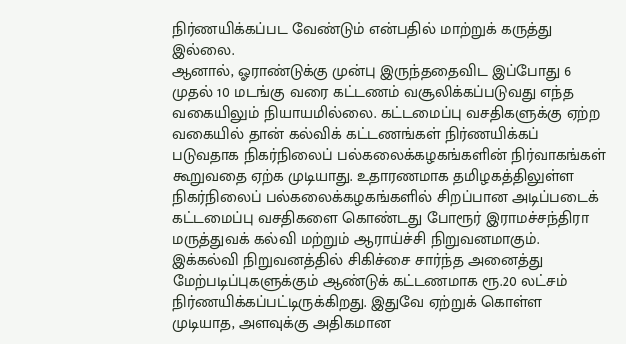நிர்ணயிக்கப்பட வேண்டும் என்பதில் மாற்றுக் கருத்து இல்லை.
ஆனால், ஓராண்டுக்கு முன்பு இருந்ததைவிட இப்போது 6 முதல் 10 மடங்கு வரை கட்டணம் வசூலிக்கப்படுவது எந்த வகையிலும் நியாயமில்லை. கட்டமைப்பு வசதிகளுக்கு ஏற்ற வகையில் தான் கல்விக் கட்டணங்கள் நிர்ணயிக்கப் படுவதாக நிகர்நிலைப் பல்கலைக்கழகங்களின் நிர்வாகங்கள் கூறுவதை ஏற்க முடியாது. உதாரணமாக தமிழகத்திலுள்ள நிகர்நிலைப் பல்கலைக்கழகங்களில் சிறப்பான அடிப்படைக் கட்டமைப்பு வசதிகளை கொண்டது போரூர் இராமச்சந்திரா மருத்துவக் கல்வி மற்றும் ஆராய்ச்சி நிறுவனமாகும். இக்கல்வி நிறுவனத்தில் சிகிச்சை சார்ந்த அனைத்து மேற்படிப்புகளுக்கும் ஆண்டுக் கட்டணமாக ரூ.20 லட்சம் நிர்ணயிக்கப்பட்டிருக்கிறது. இதுவே ஏற்றுக் கொள்ள முடியாத, அளவுக்கு அதிகமான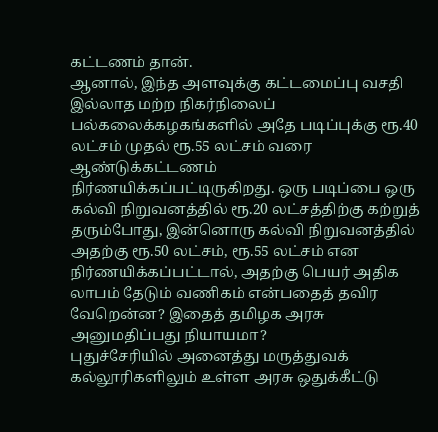கட்டணம் தான்.
ஆனால், இந்த அளவுக்கு கட்டமைப்பு வசதி இல்லாத மற்ற நிகர்நிலைப் பல்கலைக்கழகங்களில் அதே படிப்புக்கு ரூ.40 லட்சம் முதல் ரூ.55 லட்சம் வரை ஆண்டுக்கட்டணம் நிர்ணயிக்கப்பட்டிருகிறது. ஒரு படிப்பை ஒரு கல்வி நிறுவனத்தில் ரூ.20 லட்சத்திற்கு கற்றுத் தரும்போது, இன்னொரு கல்வி நிறுவனத்தில் அதற்கு ரூ.50 லட்சம், ரூ.55 லட்சம் என நிர்ணயிக்கப்பட்டால், அதற்கு பெயர் அதிக லாபம் தேடும் வணிகம் என்பதைத் தவிர வேறென்ன? இதைத் தமிழக அரசு அனுமதிப்பது நியாயமா?
புதுச்சேரியில் அனைத்து மருத்துவக் கல்லூரிகளிலும் உள்ள அரசு ஒதுக்கீட்டு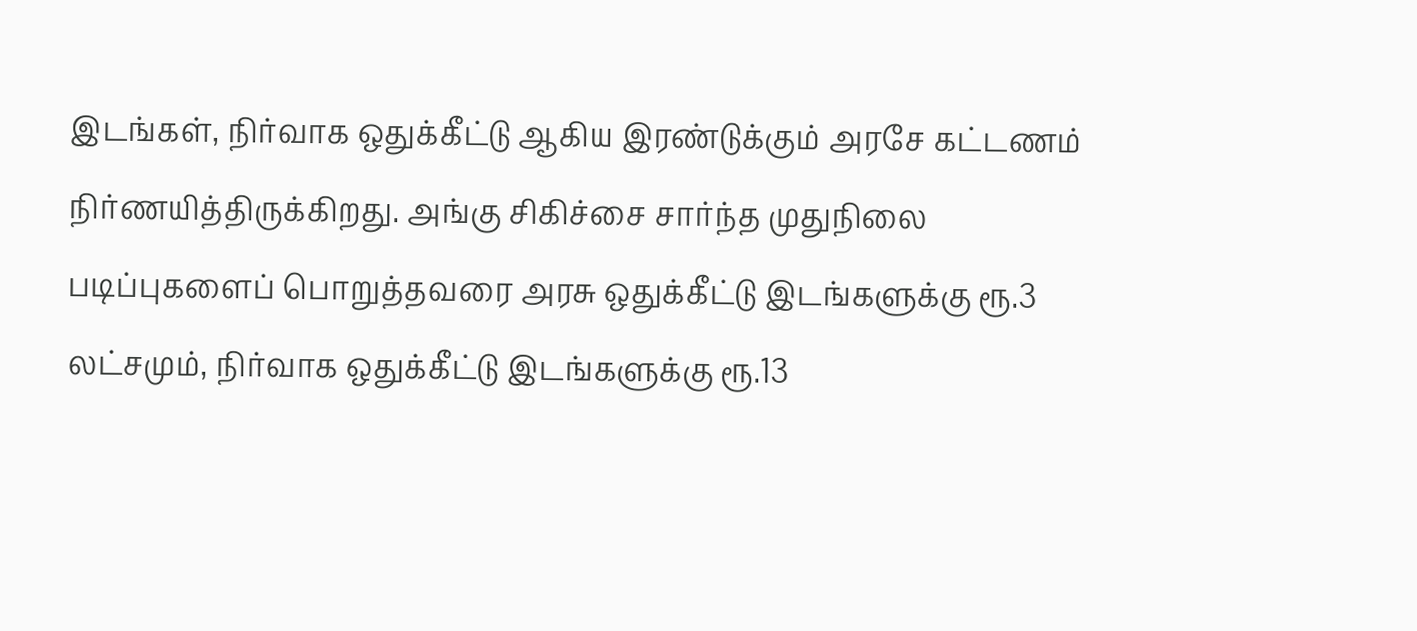இடங்கள், நிர்வாக ஒதுக்கீட்டு ஆகிய இரண்டுக்கும் அரசே கட்டணம் நிர்ணயித்திருக்கிறது. அங்கு சிகிச்சை சார்ந்த முதுநிலை படிப்புகளைப் பொறுத்தவரை அரசு ஒதுக்கீட்டு இடங்களுக்கு ரூ.3 லட்சமும், நிர்வாக ஒதுக்கீட்டு இடங்களுக்கு ரூ.13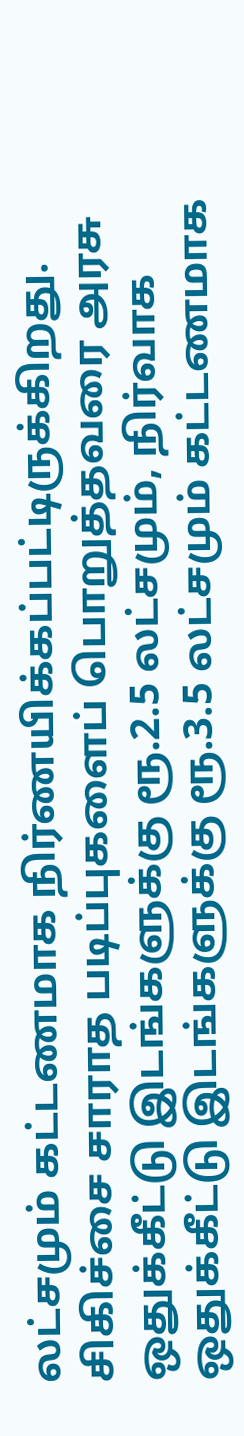லட்சமும் கட்டணமாக நிர்ணயிக்கப்பட்டிருக்கிறது. சிகிச்சை சாராத படிப்புகளைப் பொறுத்தவரை அரசு ஒதுக்கீட்டு இடங்களுக்கு ரூ.2.5 லட்சமும், நிர்வாக ஒதுக்கீட்டு இடங்களுக்கு ரூ.3.5 லட்சமும் கட்டணமாக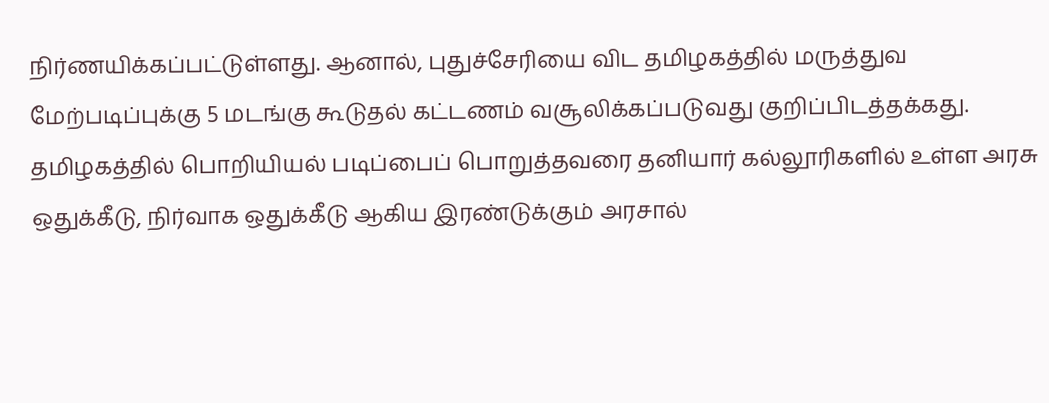நிர்ணயிக்கப்பட்டுள்ளது. ஆனால், புதுச்சேரியை விட தமிழகத்தில் மருத்துவ மேற்படிப்புக்கு 5 மடங்கு கூடுதல் கட்டணம் வசூலிக்கப்படுவது குறிப்பிடத்தக்கது.
தமிழகத்தில் பொறியியல் படிப்பைப் பொறுத்தவரை தனியார் கல்லூரிகளில் உள்ள அரசு ஒதுக்கீடு, நிர்வாக ஒதுக்கீடு ஆகிய இரண்டுக்கும் அரசால்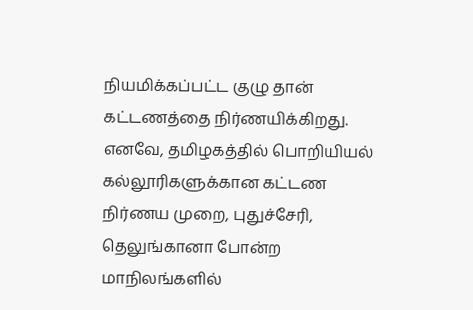நியமிக்கப்பட்ட குழு தான் கட்டணத்தை நிர்ணயிக்கிறது. எனவே, தமிழகத்தில் பொறியியல் கல்லூரிகளுக்கான கட்டண நிர்ணய முறை, புதுச்சேரி, தெலுங்கானா போன்ற மாநிலங்களில்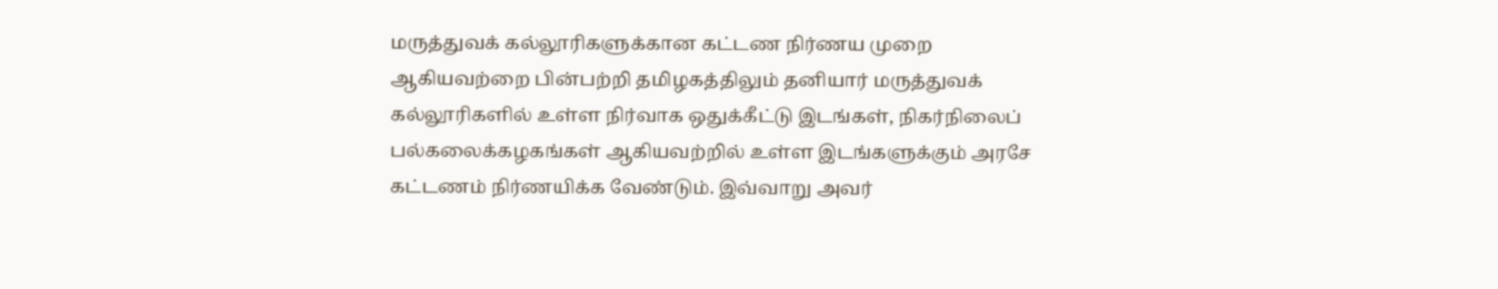மருத்துவக் கல்லூரிகளுக்கான கட்டண நிர்ணய முறை ஆகியவற்றை பின்பற்றி தமிழகத்திலும் தனியார் மருத்துவக் கல்லூரிகளில் உள்ள நிர்வாக ஒதுக்கீட்டு இடங்கள், நிகர்நிலைப் பல்கலைக்கழகங்கள் ஆகியவற்றில் உள்ள இடங்களுக்கும் அரசே கட்டணம் நிர்ணயிக்க வேண்டும். இவ்வாறு அவர்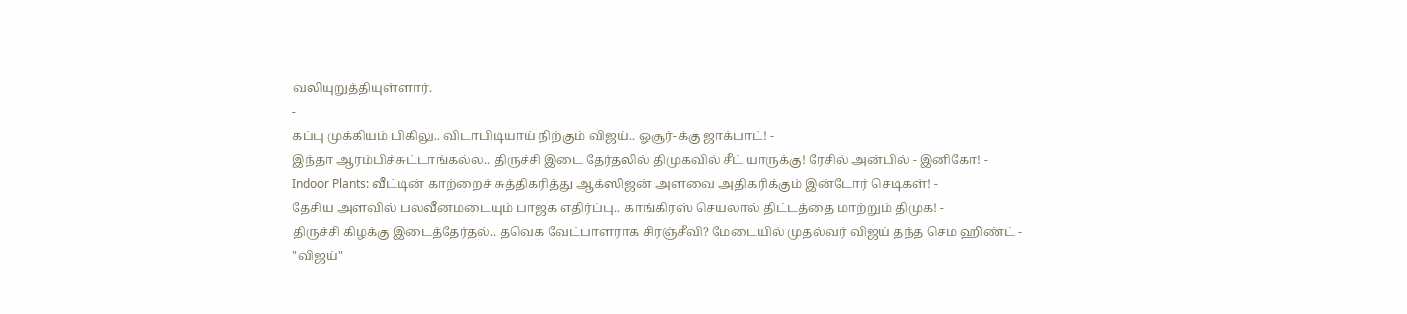வலியுறுத்தியுள்ளார்.
-
கப்பு முக்கியம் பிகிலு.. விடாபிடியாய் நிற்கும் விஜய்.. ஓசூர்-க்கு ஜாக்பாட்! -
இந்தா ஆரம்பிச்சுட்டாங்கல்ல.. திருச்சி இடை தேர்தலில் திமுகவில் சீட் யாருக்கு! ரேசில் அன்பில் - இனிகோ! -
Indoor Plants: வீட்டின் காற்றைச் சுத்திகரித்து ஆக்ஸிஜன் அளவை அதிகரிக்கும் இன்டோர் செடிகள்! -
தேசிய அளவில் பலவீனமடையும் பாஜக எதிர்ப்பு.. காங்கிரஸ் செயலால் திட்டத்தை மாற்றும் திமுக! -
திருச்சி கிழக்கு இடைத்தேர்தல்.. தவெக வேட்பாளராக சிரஞ்சீவி? மேடையில் முதல்வர் விஜய் தந்த செம ஹிண்ட் -
"விஜய்"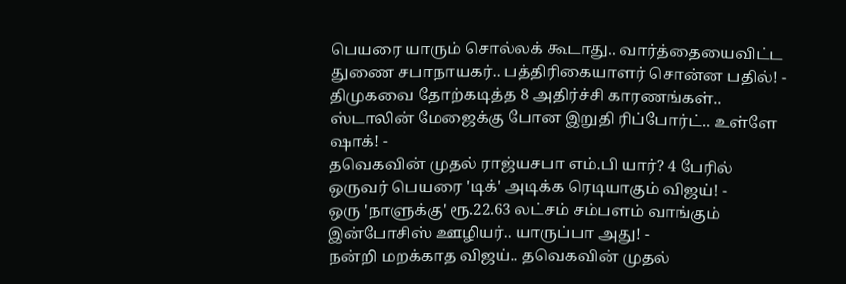பெயரை யாரும் சொல்லக் கூடாது.. வார்த்தையைவிட்ட துணை சபாநாயகர்.. பத்திரிகையாளர் சொன்ன பதில்! -
திமுகவை தோற்கடித்த 8 அதிர்ச்சி காரணங்கள்.. ஸ்டாலின் மேஜைக்கு போன இறுதி ரிப்போர்ட்.. உள்ளே ஷாக்! -
தவெகவின் முதல் ராஜ்யசபா எம்.பி யார்? 4 பேரில் ஒருவர் பெயரை 'டிக்' அடிக்க ரெடியாகும் விஜய்! -
ஒரு 'நாளுக்கு' ரூ.22.63 லட்சம் சம்பளம் வாங்கும் இன்போசிஸ் ஊழியர்.. யாருப்பா அது! -
நன்றி மறக்காத விஜய்.. தவெகவின் முதல்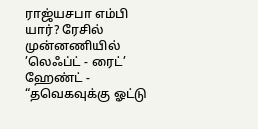ராஜ்யசபா எம்பி யார்? ரேசில் முன்னணியில் ’லெஃப்ட் - ரைட்’ ஹேண்ட் -
“தவெகவுக்கு ஓட்டு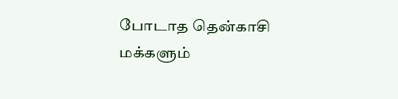போடாத தென்காசி மக்களும்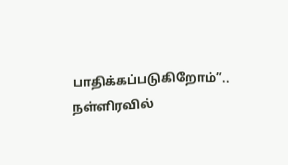பாதிக்கப்படுகிறோம்”.. நள்ளிரவில்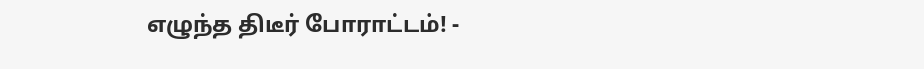எழுந்த திடீர் போராட்டம்! -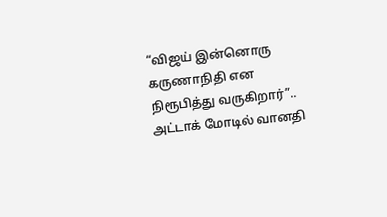“விஜய் இன்னொரு கருணாநிதி என நிரூபித்து வருகிறார்”.. அட்டாக் மோடில் வானதி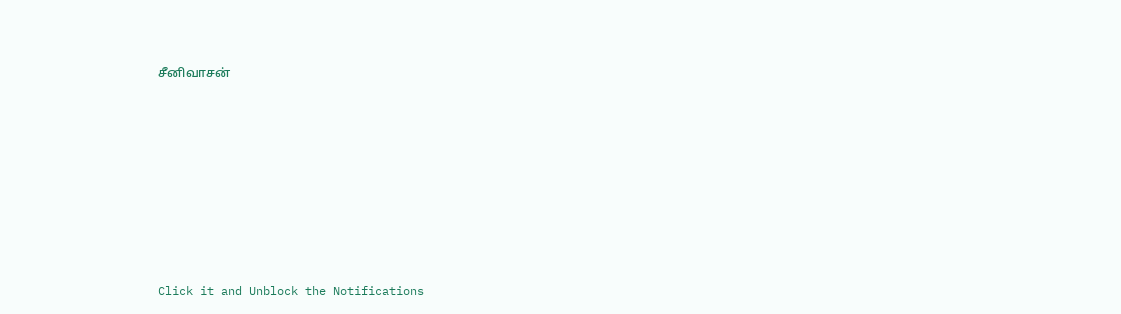சீனிவாசன்












Click it and Unblock the Notifications